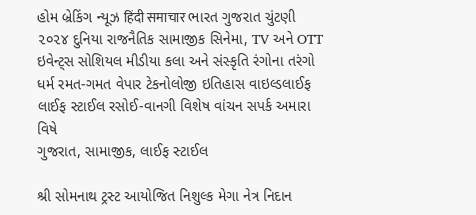હોમ બ્રેકિંગ ન્યૂઝ हिंदी समाचार ભારત ગુજરાત ચુંટણી ૨૦૨૪ દુનિયા રાજનૈતિક સામાજીક સિનેમા, TV અને OTT ઇવેન્ટ્સ સોશિયલ મીડીયા કલા અને સંસ્કૃતિ રંગોના તરંગો ધર્મ રમત-ગમત વેપાર ટેકનોલોજી ઇતિહાસ વાઇલ્ડલાઈફ લાઈફ સ્ટાઈલ રસોઈ-વાનગી વિશેષ વાંચન સપર્ક અમારા વિષે
ગુજરાત, સામાજીક, લાઈફ સ્ટાઈલ

શ્રી સોમનાથ ટ્રસ્ટ આયોજિત નિશુલ્ક મેગા નેત્ર નિદાન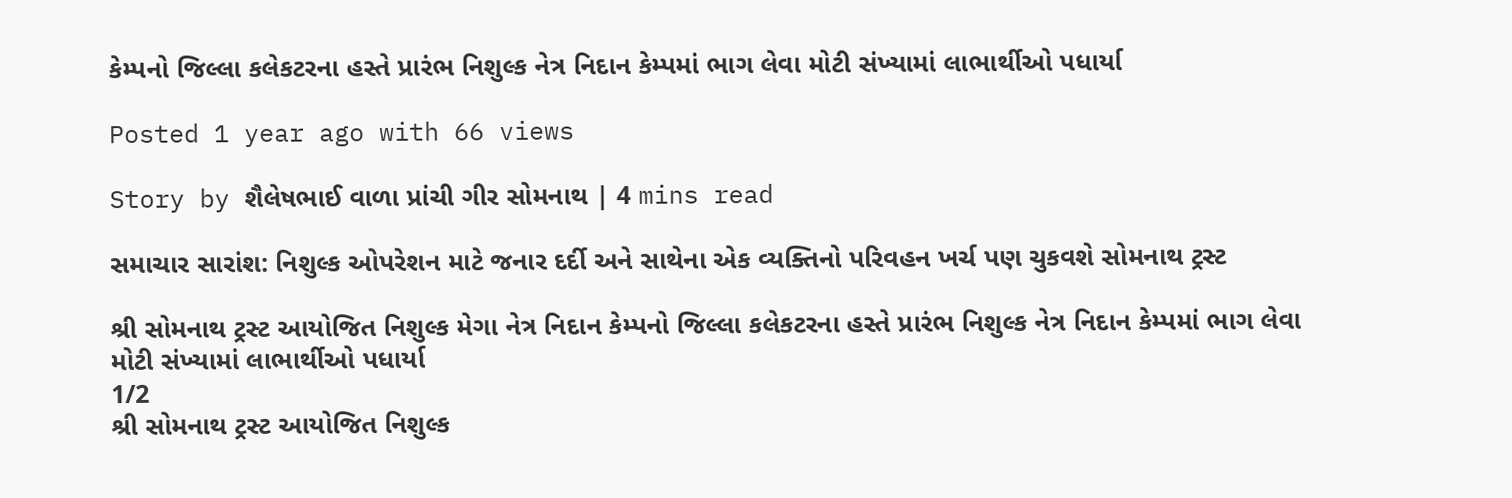કેમ્પનો જિલ્લા કલેકટરના હસ્તે પ્રારંભ નિશુલ્ક નેત્ર નિદાન કેમ્પમાં ભાગ લેવા મોટી સંખ્યામાં લાભાર્થીઓ પધાર્યા

Posted 1 year ago with 66 views

Story by શૈલેષભાઈ વાળા પ્રાંચી ગીર સોમનાથ | 4 mins read

સમાચાર સારાંશ: નિશુલ્ક ઓપરેશન માટે જનાર દર્દી અને સાથેના એક વ્યક્તિનો પરિવહન ખર્ચ પણ ચુકવશે સોમનાથ ટ્રસ્ટ

શ્રી સોમનાથ ટ્રસ્ટ આયોજિત નિશુલ્ક મેગા નેત્ર નિદાન કેમ્પનો જિલ્લા કલેકટરના હસ્તે પ્રારંભ નિશુલ્ક નેત્ર નિદાન કેમ્પમાં ભાગ લેવા મોટી સંખ્યામાં લાભાર્થીઓ પધાર્યા
1/2
શ્રી સોમનાથ ટ્રસ્ટ આયોજિત નિશુલ્ક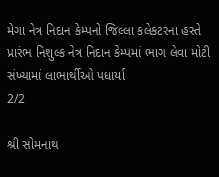મેગા નેત્ર નિદાન કેમ્પનો જિલ્લા કલેકટરના હસ્તે પ્રારંભ નિશુલ્ક નેત્ર નિદાન કેમ્પમાં ભાગ લેવા મોટી સંખ્યામાં લાભાર્થીઓ પધાર્યા
2/2

શ્રી સોમનાથ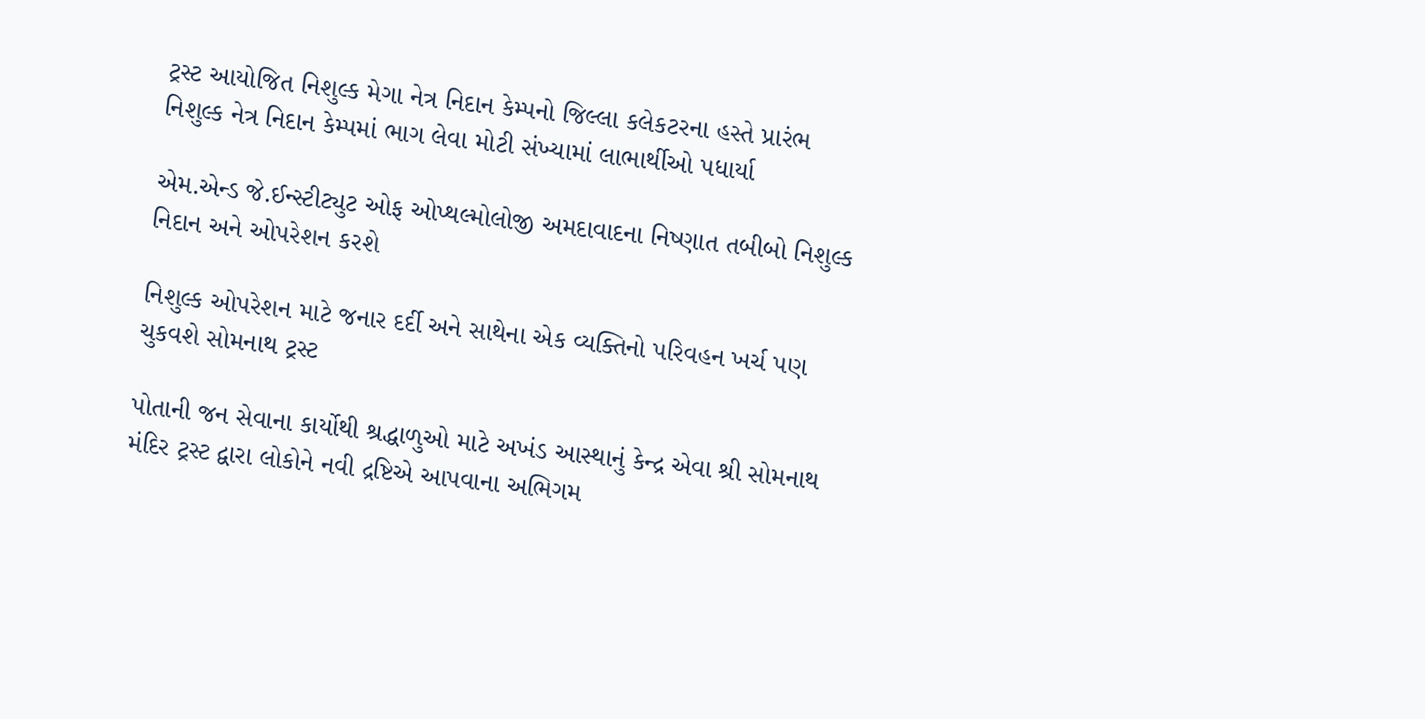ટ્રસ્ટ આયોજિત નિશુલ્ક મેગા નેત્ર નિદાન કેમ્પનો જિલ્લા કલેકટરના હસ્તે પ્રારંભ નિશુલ્ક નેત્ર નિદાન કેમ્પમાં ભાગ લેવા મોટી સંખ્યામાં લાભાર્થીઓ પધાર્યા

એમ.એન્ડ જે.ઈન્સ્ટીટ્યુટ ઓફ ઓપ્થલ્મોલોજી અમદાવાદના નિષ્ણાત તબીબો નિશુલ્ક નિદાન અને ઓપરેશન કરશે

નિશુલ્ક ઓપરેશન માટે જનાર દર્દી અને સાથેના એક વ્યક્તિનો પરિવહન ખર્ચ પણ ચુકવશે સોમનાથ ટ્રસ્ટ

પોતાની જન સેવાના કાર્યોથી શ્રદ્ધાળુઓ માટે અખંડ આસ્થાનું કેન્દ્ર એવા શ્રી સોમનાથ મંદિર ટ્રસ્ટ દ્વારા લોકોને નવી દ્રષ્ટિએ આપવાના અભિગમ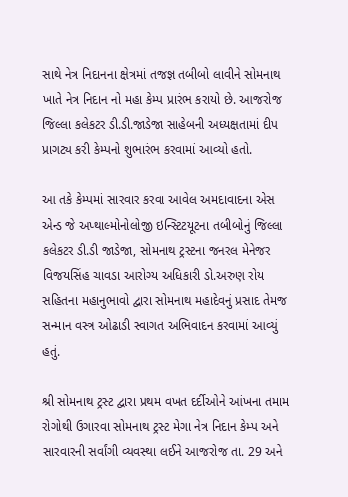સાથે નેત્ર નિદાનના ક્ષેત્રમાં તજજ્ઞ તબીબો લાવીને સોમનાથ ખાતે નેત્ર નિદાન નો મહા કેમ્પ પ્રારંભ કરાયો છે. આજરોજ જિલ્લા કલેકટર ડી.ડી.જાડેજા સાહેબની અધ્યક્ષતામાં દીપ પ્રાગટ્ય કરી કેમ્પનો શુભારંભ કરવામાં આવ્યો હતો.

આ તકે કેમ્પમાં સારવાર કરવા આવેલ અમદાવાદના એસ એન્ડ જે અપ્થાલ્મોનોલોજી ઇન્સ્ટિટયૂટના તબીબોનું જિલ્લા કલેકટર ડી.ડી જાડેજા, સોમનાથ ટ્રસ્ટના જનરલ મેનેજર વિજયસિંહ ચાવડા આરોગ્ય અધિકારી ડો.અરુણ રોય સહિતના મહાનુભાવો દ્વારા સોમનાથ મહાદેવનું પ્રસાદ તેમજ સન્માન વસ્ત્ર ઓઢાડી સ્વાગત અભિવાદન કરવામાં આવ્યું હતું.

શ્રી સોમનાથ ટ્રસ્ટ દ્વારા પ્રથમ વખત દર્દીઓને આંખના તમામ રોગોથી ઉગારવા સોમનાથ ટ્રસ્ટ મેગા નેત્ર નિદાન કેમ્પ અને સારવારની સર્વાંગી વ્યવસ્થા લઈને આજરોજ તા. 29 અને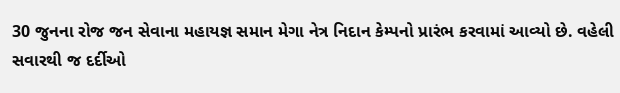30 જુનના રોજ જન સેવાના મહાયજ્ઞ સમાન મેગા નેત્ર નિદાન કેમ્પનો પ્રારંભ કરવામાં આવ્યો છે. વહેલી સવારથી જ દર્દીઓ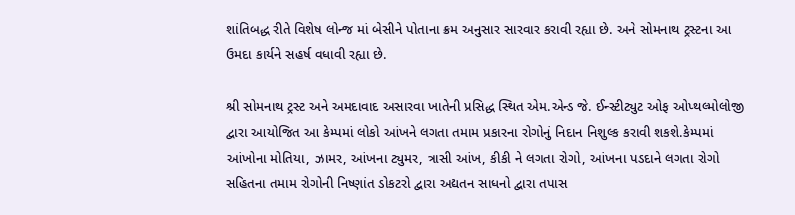શાંતિબદ્ધ રીતે વિશેષ લોન્જ માં બેસીને પોતાના ક્રમ અનુસાર સારવાર કરાવી રહ્યા છે. અને સોમનાથ ટ્રસ્ટના આ ઉમદા કાર્યને સહર્ષ વધાવી રહ્યા છે.

શ્રી સોમનાથ ટ્રસ્ટ અને અમદાવાદ અસારવા ખાતેની પ્રસિદ્ધ સ્થિત એમ.એન્ડ જે. ઈન્સ્ટીટ્યુટ ઓફ ઓપ્થલ્મોલોજી દ્વારા આયોજિત આ કેમ્પમાં લોકો આંખને લગતા તમામ પ્રકારના રોગોનું નિદાન નિશુલ્ક કરાવી શકશે.કેમ્પમાં આંખોના મોતિયા, ઝામર, આંખના ટ્યુમર, ત્રાસી આંખ, કીકી ને લગતા રોગો, આંખના પડદાને લગતા રોગો સહિતના તમામ રોગોની નિષ્ણાંત ડોકટરો દ્વારા અદ્યતન સાધનો દ્વારા તપાસ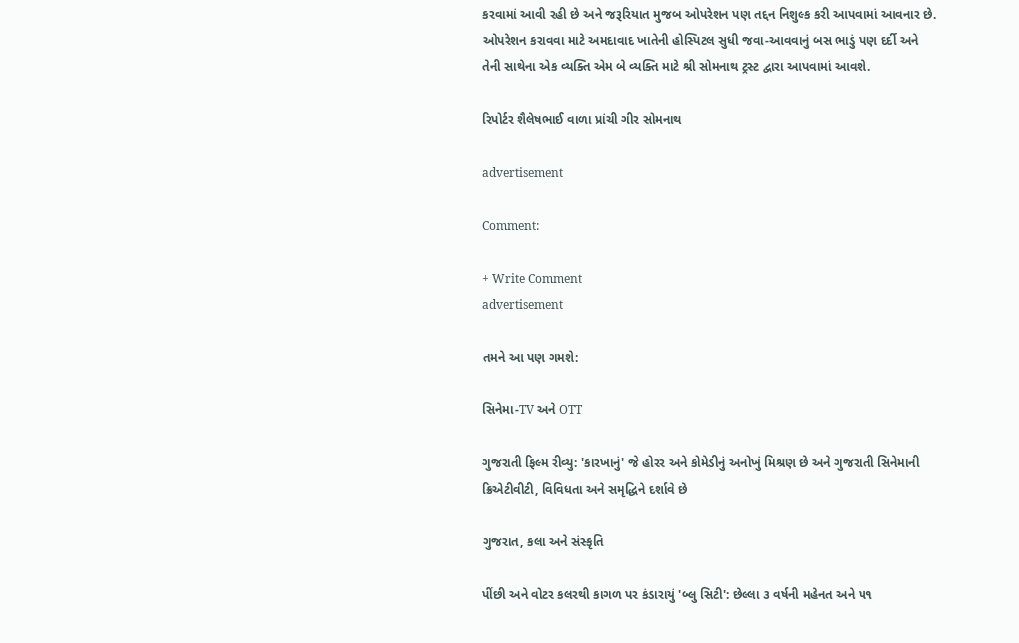કરવામાં આવી રહી છે અને જરૂરિયાત મુજબ ઓપરેશન પણ તદ્દન નિશુલ્ક કરી આપવામાં આવનાર છે. ઓપરેશન કરાવવા માટે અમદાવાદ ખાતેની હોસ્પિટલ સુધી જવા-આવવાનું બસ ભાડું પણ દર્દી અને તેની સાથેના એક વ્યક્તિ એમ બે વ્યક્તિ માટે શ્રી સોમનાથ ટ્રસ્ટ દ્વારા આપવામાં આવશે.

રિપોર્ટર શૈલેષભાઈ વાળા પ્રાંચી ગીર સોમનાથ

advertisement

Comment:

+ Write Comment
advertisement

તમને આ પણ ગમશે:

સિનેમા-TV અને OTT

ગુજરાતી ફિલ્મ રીવ્યુ: 'કારખાનું' જે હોરર અને કોમેડીનું અનોખું મિશ્રણ છે અને ગુજરાતી સિનેમાની ક્રિએટીવીટી, વિવિધતા અને સમૃદ્ધિને દર્શાવે છે

ગુજરાત, કલા અને સંસ્કૃતિ

પીંછી અને વોટર કલરથી કાગળ પર કંડારાયું 'બ્લુ સિટી': છેલ્લા ૩ વર્ષની મહેનત અને ૫૧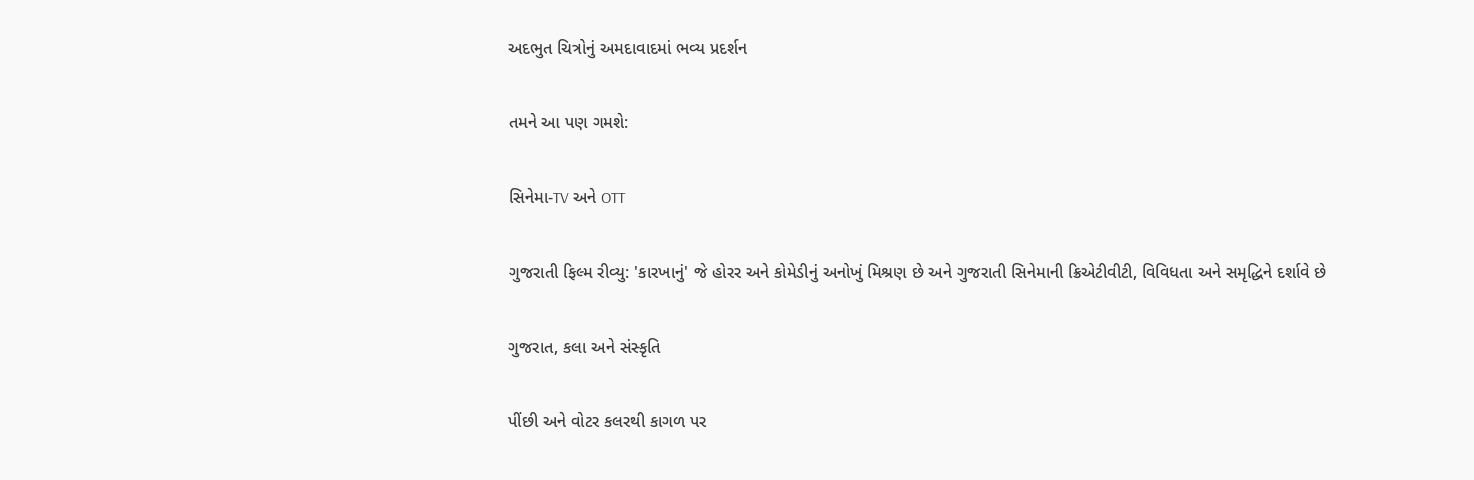અદભુત ચિત્રોનું અમદાવાદમાં ભવ્ય પ્રદર્શન

તમને આ પણ ગમશે:

સિનેમા-TV અને OTT

ગુજરાતી ફિલ્મ રીવ્યુ: 'કારખાનું' જે હોરર અને કોમેડીનું અનોખું મિશ્રણ છે અને ગુજરાતી સિનેમાની ક્રિએટીવીટી, વિવિધતા અને સમૃદ્ધિને દર્શાવે છે

ગુજરાત, કલા અને સંસ્કૃતિ

પીંછી અને વોટર કલરથી કાગળ પર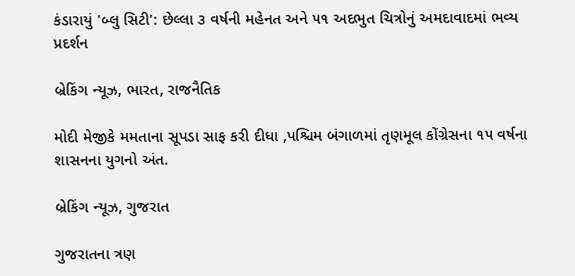કંડારાયું 'બ્લુ સિટી': છેલ્લા ૩ વર્ષની મહેનત અને ૫૧ અદભુત ચિત્રોનું અમદાવાદમાં ભવ્ય પ્રદર્શન

બ્રેકિંગ ન્યૂઝ, ભારત, રાજનૈતિક

મોદી મેજીકે મમતાના સૂપડા સાફ કરી દીધા ,પશ્ચિમ બંગાળમાં તૃણમૂલ કોંગ્રેસના ૧૫ વર્ષના શાસનના યુગનો અંત.

બ્રેકિંગ ન્યૂઝ, ગુજરાત

ગુજરાતના ત્રણ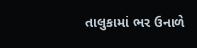તાલુકામાં ભર ઉનાળે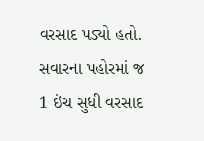વરસાદ પડ્યો હતો. સવારના પહોરમાં જ 1 ઇંચ સુધી વરસાદ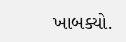ખાબક્યો.